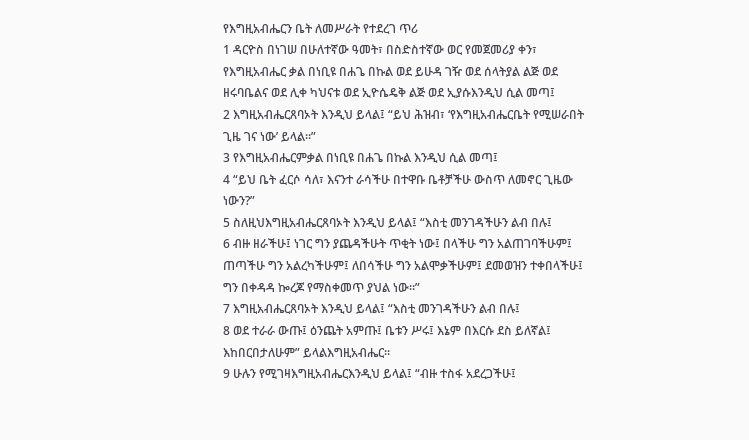የእግዚአብሔርን ቤት ለመሥራት የተደረገ ጥሪ
1 ዳርዮስ በነገሠ በሁለተኛው ዓመት፣ በስድስተኛው ወር የመጀመሪያ ቀን፣ የእግዚአብሔር ቃል በነቢዩ በሐጌ በኩል ወደ ይሁዳ ገዥ ወደ ሰላትያል ልጅ ወደ ዘሩባቤልና ወደ ሊቀ ካህናቱ ወደ ኢዮሴዴቅ ልጅ ወደ ኢያሱእንዲህ ሲል መጣ፤
2 እግዚአብሔርጸባኦት እንዲህ ይላል፤ “ይህ ሕዝብ፣ ‘የእግዚአብሔርቤት የሚሠራበት ጊዜ ገና ነው’ ይላል።”
3 የእግዚአብሔርምቃል በነቢዩ በሐጌ በኩል እንዲህ ሲል መጣ፤
4 “ይህ ቤት ፈርሶ ሳለ፣ እናንተ ራሳችሁ በተዋቡ ቤቶቻችሁ ውስጥ ለመኖር ጊዜው ነውን?”
5 ስለዚህእግዚአብሔርጸባኦት እንዲህ ይላል፤ “እስቲ መንገዳችሁን ልብ በሉ፤
6 ብዙ ዘራችሁ፤ ነገር ግን ያጨዳችሁት ጥቂት ነው፤ በላችሁ ግን አልጠገባችሁም፤ ጠጣችሁ ግን አልረካችሁም፤ ለበሳችሁ ግን አልሞቃችሁም፤ ደመወዝን ተቀበላችሁ፤ ግን በቀዳዳ ኰረጆ የማስቀመጥ ያህል ነው።”
7 እግዚአብሔርጸባኦት እንዲህ ይላል፤ “እስቲ መንገዳችሁን ልብ በሉ፤
8 ወደ ተራራ ውጡ፤ ዕንጨት አምጡ፤ ቤቱን ሥሩ፤ እኔም በእርሱ ደስ ይለኛል፤ እከበርበታለሁም” ይላልእግዚአብሔር።
9 ሁሉን የሚገዛእግዚአብሔርእንዲህ ይላል፤ “ብዙ ተስፋ አደረጋችሁ፤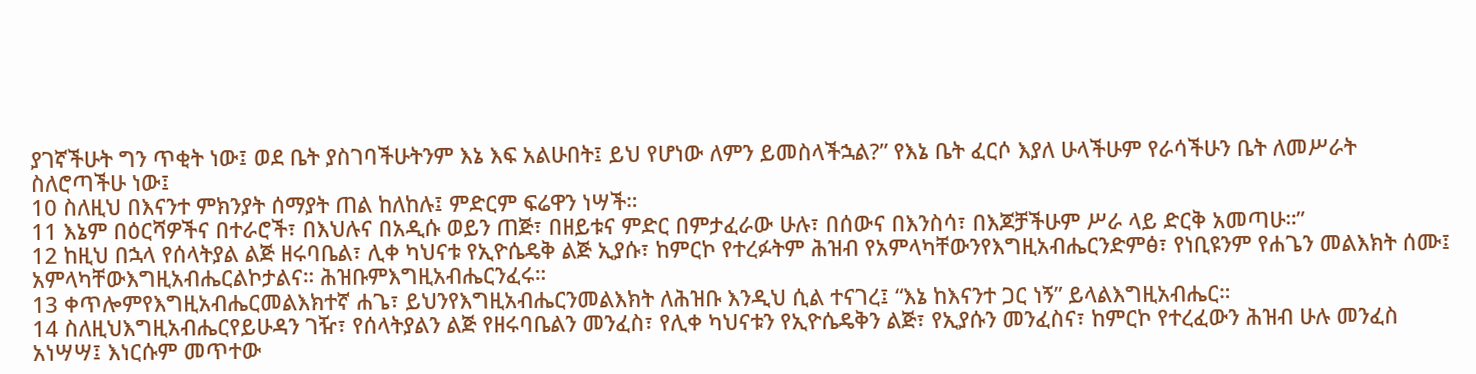ያገኛችሁት ግን ጥቂት ነው፤ ወደ ቤት ያስገባችሁትንም እኔ እፍ አልሁበት፤ ይህ የሆነው ለምን ይመስላችኋል?” የእኔ ቤት ፈርሶ እያለ ሁላችሁም የራሳችሁን ቤት ለመሥራት ስለሮጣችሁ ነው፤
10 ስለዚህ በእናንተ ምክንያት ሰማያት ጠል ከለከሉ፤ ምድርም ፍሬዋን ነሣች።
11 እኔም በዕርሻዎችና በተራሮች፣ በእህሉና በአዲሱ ወይን ጠጅ፣ በዘይቱና ምድር በምታፈራው ሁሉ፣ በሰውና በእንስሳ፣ በእጆቻችሁም ሥራ ላይ ድርቅ አመጣሁ።”
12 ከዚህ በኋላ የሰላትያል ልጅ ዘሩባቤል፣ ሊቀ ካህናቱ የኢዮሴዴቅ ልጅ ኢያሱ፣ ከምርኮ የተረፉትም ሕዝብ የአምላካቸውንየእግዚአብሔርንድምፅ፣ የነቢዩንም የሐጌን መልእክት ሰሙ፤ አምላካቸውእግዚአብሔርልኮታልና። ሕዝቡምእግዚአብሔርንፈሩ።
13 ቀጥሎምየእግዚአብሔርመልእክተኛ ሐጌ፣ ይህንየእግዚአብሔርንመልእክት ለሕዝቡ እንዲህ ሲል ተናገረ፤ “እኔ ከእናንተ ጋር ነኝ” ይላልእግዚአብሔር።
14 ስለዚህእግዚአብሔርየይሁዳን ገዥ፣ የሰላትያልን ልጅ የዘሩባቤልን መንፈስ፣ የሊቀ ካህናቱን የኢዮሴዴቅን ልጅ፣ የኢያሱን መንፈስና፣ ከምርኮ የተረፈውን ሕዝብ ሁሉ መንፈስ አነሣሣ፤ እነርሱም መጥተው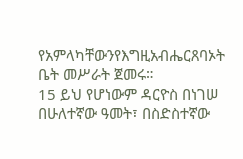የአምላካቸውንየእግዚአብሔርጸባኦት ቤት መሥራት ጀመሩ።
15 ይህ የሆነውም ዳርዮስ በነገሠ በሁለተኛው ዓመት፣ በስድስተኛው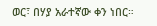ወር፣ በሃያ አራተኛው ቀን ነበር።